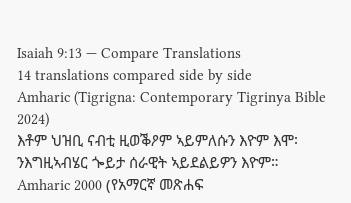Isaiah 9:13 — Compare Translations
14 translations compared side by side
Amharic (Tigrigna: Contemporary Tigrinya Bible 2024)
እቶም ህዝቢ ናብቲ ዚወቕዖም ኣይምለሱን እዮም እሞ፡ ንእግዚኣብሄር ጐይታ ሰራዊት ኣይደልይዎን እዮም።
Amharic 2000 (የአማርኛ መጽሐፍ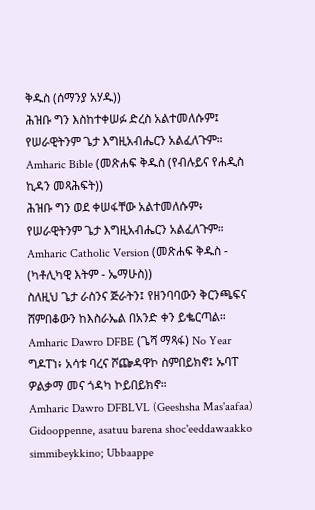ቅዱስ (ሰማንያ አሃዱ))
ሕዝቡ ግን እስከተቀሠፉ ድረስ አልተመለሱም፤ የሠራዊትንም ጌታ እግዚአብሔርን አልፈለጉም።
Amharic Bible (መጽሐፍ ቅዱስ (የብሉይና የሐዲስ ኪዳን መጻሕፍት))
ሕዝቡ ግን ወደ ቀሠፋቸው አልተመለሱም፥ የሠራዊትንም ጌታ እግዚአብሔርን አልፈለጉም።
Amharic Catholic Version (መጽሐፍ ቅዱስ - (ካቶሊካዊ እትም - ኤማሁስ))
ስለዚህ ጌታ ራስንና ጅራትን፤ የዘንባባውን ቅርንጫፍና ሸምበቆውን ከእስራኤል በአንድ ቀን ይቈርጣል።
Amharic Dawro DFBE (ጌሻ ማጻፋ) No Year
ግዶፐነ፥ አሳቱ ባረና ሾጬዳዋኮ ስምበይክኖ፤ ኡባፐ ዎልቃማ መና ጎዳካ ኮይበይክኖ።
Amharic Dawro DFBLVL (Geeshsha Mas'aafaa)
Gidooppenne, asatuu barena shoc'eeddawaakko simmibeykkino; Ubbaappe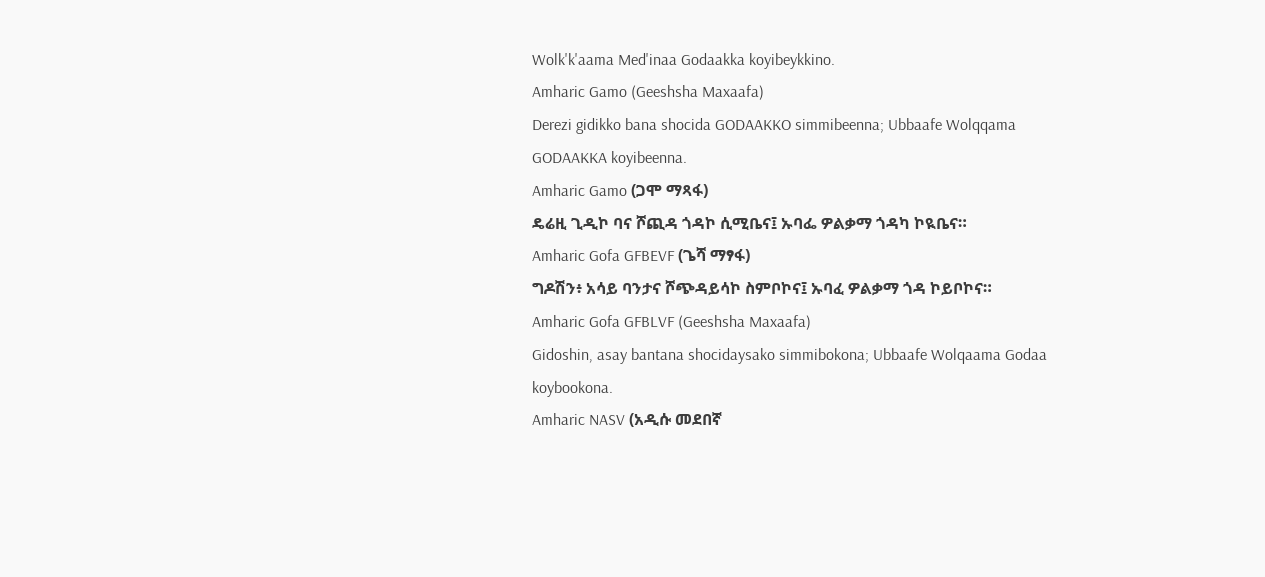Wolk'k'aama Med'inaa Godaakka koyibeykkino.
Amharic Gamo (Geeshsha Maxaafa)
Derezi gidikko bana shocida GODAAKKO simmibeenna; Ubbaafe Wolqqama GODAAKKA koyibeenna.
Amharic Gamo (ጋሞ ማጻፋ)
ዴሬዚ ጊዲኮ ባና ሾጪዳ ጎዳኮ ሲሚቤና፤ ኡባፌ ዎልቃማ ጎዳካ ኮዪቤና።
Amharic Gofa GFBEVF (ጌሻ ማፃፋ)
ግዶሽን፥ አሳይ ባንታና ሾጭዳይሳኮ ስምቦኮና፤ ኡባፈ ዎልቃማ ጎዳ ኮይቦኮና።
Amharic Gofa GFBLVF (Geeshsha Maxaafa)
Gidoshin, asay bantana shocidaysako simmibokona; Ubbaafe Wolqaama Godaa koybookona.
Amharic NASV (አዲሱ መደበኛ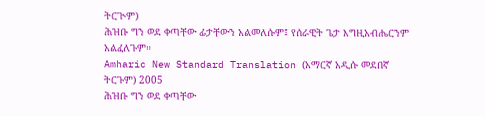ትርጒም)
ሕዝቡ ግን ወደ ቀጣቸው ፊታቸውን አልመለሱም፤ የሰራዊት ጌታ እግዚአብሔርንም አልፈለጉም።
Amharic New Standard Translation (አማርኛ አዲሱ መደበኛ ትርጉም) 2005
ሕዝቡ ግን ወደ ቀጣቸው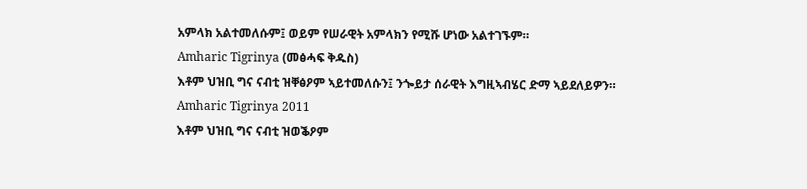አምላክ አልተመለሱም፤ ወይም የሠራዊት አምላክን የሚሹ ሆነው አልተገኙም።
Amharic Tigrinya (መፅሓፍ ቅዱስ)
እቶም ህዝቢ ግና ናብቲ ዝቐፅዖም ኣይተመለሱን፤ ንጐይታ ሰራዊት እግዚኣብሄር ድማ ኣይደለይዎን።
Amharic Tigrinya 2011
እቶም ህዝቢ ግና ናብቲ ዝወቕዖም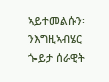ኣይተመልሱን፡ ንእግዚኣብሄር ጐይታ ሰራዊት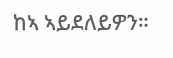ከኣ ኣይደለይዎን።